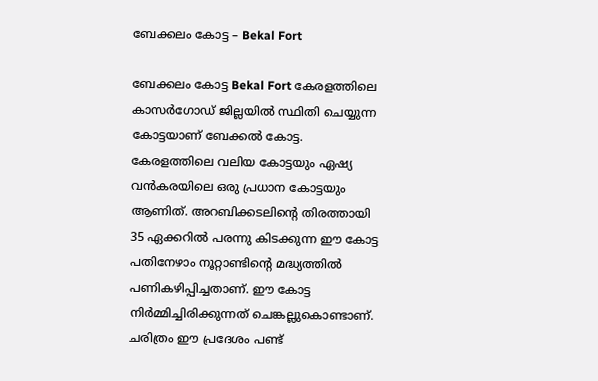ബേക്കലം കോട്ട – Bekal Fort

ബേക്കലം കോട്ട Bekal Fort കേരളത്തിലെ കാസർഗോഡ് ജില്ലയിൽ സ്ഥിതി ചെയ്യുന്ന കോട്ടയാണ് ബേക്കൽ കോട്ട. കേരളത്തിലെ വലിയ കോട്ടയും ഏഷ്യ വൻകരയിലെ ഒരു പ്രധാന കോട്ടയും ആണിത്. അറബിക്കടലിന്റെ തിരത്തായി 35 ഏക്കറിൽ പരന്നു കിടക്കുന്ന ഈ കോട്ട പതിനേഴാം നൂറ്റാണ്ടിന്റെ മദ്ധ്യത്തിൽ പണികഴിപ്പിച്ചതാണ്. ഈ കോട്ട നിർമ്മിച്ചിരിക്കുന്നത് ചെങ്കല്ലുകൊണ്ടാണ്. ചരിത്രം ഈ പ്രദേശം പണ്ട്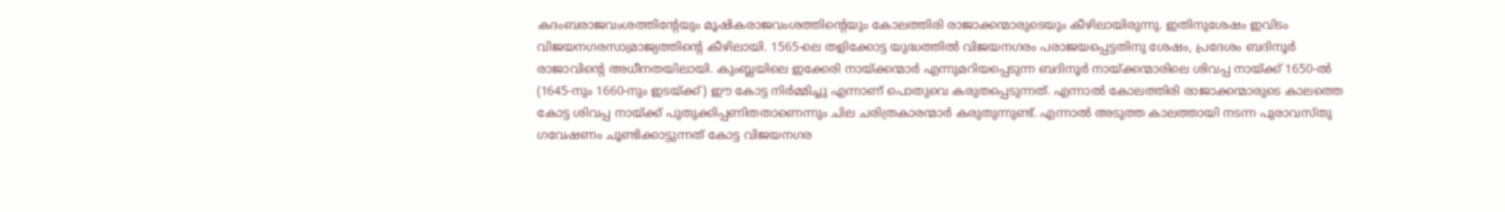കദംബരാജവംശത്തിന്റേയും മൂഷികരാജവംശത്തിന്റെയും കോലത്തിരി രാജാക്കന്മാരുടെയും കീഴിലായിരുന്നു. ഇതിനുശേഷം ഇവിടം വിജയനഗരസാമ്രാജ്യത്തിന്റെ കീഴിലായി. 1565-ലെ തളിക്കോട്ട യുദ്ധത്തിൽ വിജയനഗരം പരാജയപ്പെട്ടതിനു ശേഷം, പ്രദേശം ബദിനൂർ രാജാവിന്റെ അധീനതയിലായി. കുംബ്ലയിലെ ഇക്കേരി നായ്ക്കന്മാർ എന്നുമറിയപ്പെടുന്ന ബദിനൂർ നായ്ക്കന്മാരിലെ ശിവപ്പ നായ്ക്ക് 1650-ൽ (1645-നും 1660-നും ഇടയ്ക്ക്) ഈ കോട്ട നിർമ്മിച്ചു എന്നാണ് പൊതുവെ കരുതപ്പെടുന്നത്. എന്നാൽ കോലത്തിരി രാജാക്കന്മാരുടെ കാലത്തെ കോട്ട ശിവപ്പ നായ്ക്ക് പുതുക്കിപ്പണിതതാണെന്നും ചില ചരിത്രകാരന്മാർ കരുതുന്നുണ്ട്. എന്നാൽ അടുത്ത കാലത്തായി നടന്ന പുരാവസ്തു ഗവേഷണം ചൂണ്ടിക്കാട്ടുന്നത് കോട്ട വിജയനഗര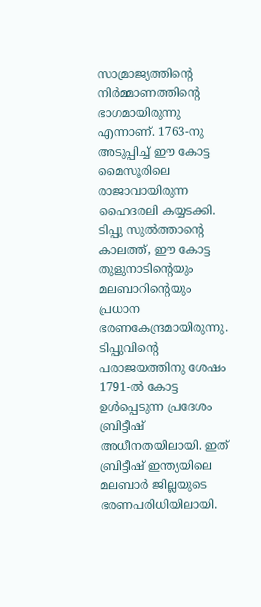സാമ്രാജ്യത്തിന്റെ നിർമ്മാണത്തിന്റെ ഭാഗമായിരുന്നു എന്നാണ്. 1763-നു അടുപ്പിച്ച് ഈ കോട്ട മൈസൂരിലെ രാജാവായിരുന്ന ഹൈദരലി കയ്യടക്കി. ടിപ്പു സുൽത്താന്റെ കാലത്ത്, ഈ കോട്ട തുളുനാടിന്റെയും മലബാറിന്റെയും പ്രധാന ഭരണകേന്ദ്രമായിരുന്നു. ടിപ്പുവിന്റെ പരാജയത്തിനു ശേഷം 1791-ൽ കോട്ട ഉൾപ്പെടുന്ന പ്രദേശം ബ്രിട്ടീഷ് അധീനതയിലായി. ഇത് ബ്രിട്ടീഷ് ഇന്ത്യയിലെ മലബാർ ജില്ലയുടെ ഭരണപരിധിയിലായി.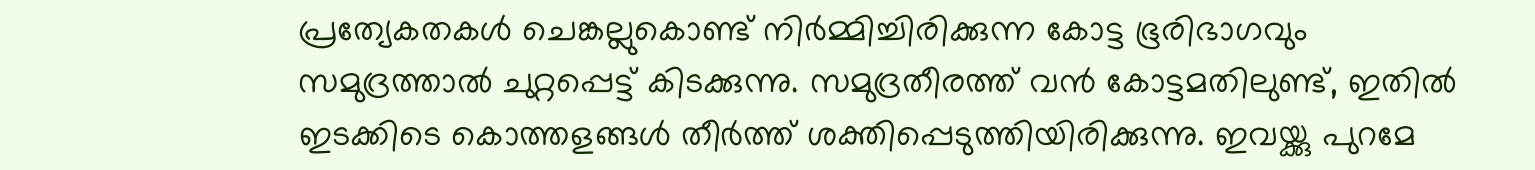പ്രത്യേകതകൾ ചെങ്കല്ലുകൊണ്ട് നിർമ്മിച്ചിരിക്കുന്ന കോട്ട ഭൂരിഭാഗവും സമുദ്രത്താൽ ചുറ്റപ്പെട്ട് കിടക്കുന്നു. സമുദ്രതീരത്ത് വൻ കോട്ടമതിലുണ്ട്, ഇതിൽ ഇടക്കിടെ കൊത്തളങ്ങൾ തീർത്ത് ശക്തിപ്പെടുത്തിയിരിക്കുന്നു. ഇവയ്ക്കു പുറമേ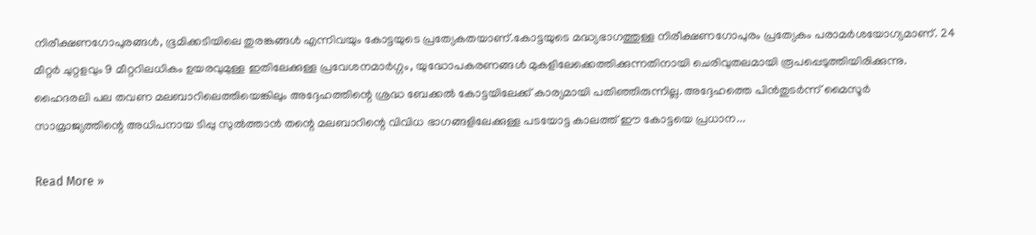നിരീക്ഷണഗോപുരങ്ങൾ, ഭൂമിക്കടിയിലെ തുരങ്കങ്ങൾ എന്നിവയും കോട്ടയുടെ പ്രത്യേകതയാണ്.കോട്ടയുടെ മദ്ധ്യഭാഗത്തുള്ള നിരീക്ഷണഗോപുരം പ്രത്യേകം പരാമർശയോഗ്യമാണ്. 24 മീറ്റർ ചുറ്റളവും 9 മീറ്ററിലധികം ഉയരവുമുള്ള ഇതിലേക്കുള്ള പ്രവേശനമാർഗ്ഗം, യുദ്ധോപകരണങ്ങൾ മുകളിലേക്കെത്തിക്കുന്നതിനായി ചെരിവുതലമായി രൂപപ്പെടുത്തിയിരിക്കുന്നു. ഹൈദരലി പല തവണ മലബാറിലെത്തിയെങ്കിലും അദ്ദേഹത്തിന്റെ ശ്രദ്ധ ബേക്കൽ കോട്ടയിലേക്ക് കാര്യമായി പതിഞ്ഞിരുന്നില്ല. അദ്ദേഹത്തെ പിൻതുടർന്ന് മൈസൂർ സാമ്രാജ്യത്തിന്റെ അധിപനായ ടിപ്പു സുൽത്താൻ തന്റെ മലബാറിന്റെ വിവിധ ഭാഗങ്ങളിലേക്കുള്ള പടയോട്ട കാലത്ത് ഈ കോട്ടയെ പ്രധാന...

Read More »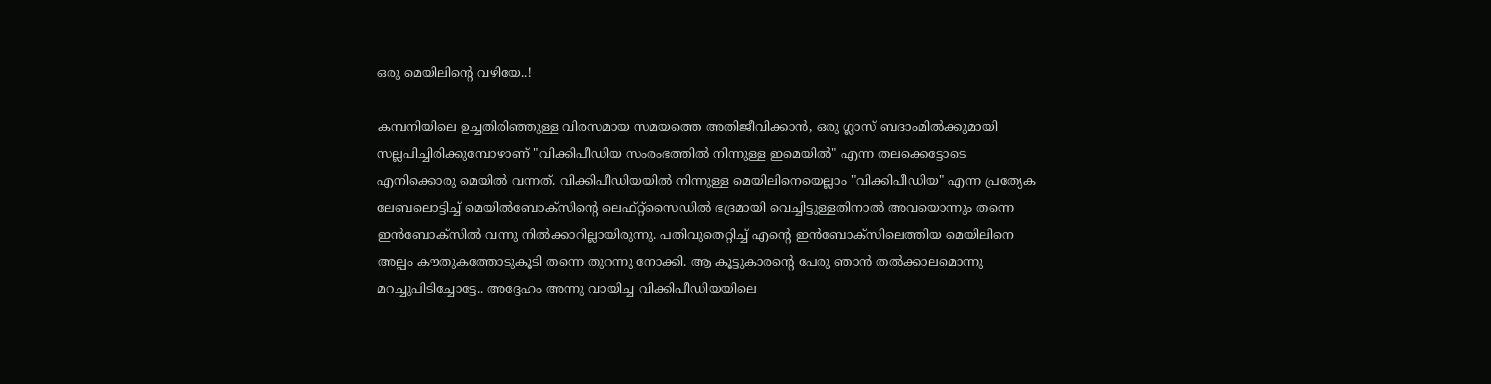ഒരു മെയിലിന്റെ വഴിയേ..!

കമ്പനിയിലെ ഉച്ചതിരിഞ്ഞുള്ള വിരസമായ സമയത്തെ അതിജീവിക്കാന്‍‌‌, ഒരു ഗ്ലാസ്‌ ബദാം‌മില്‍‌ക്കുമായി സല്ലപിച്ചിരിക്കുമ്പോഴാണ്‌ "വിക്കിപീഡിയ സം‌രംഭത്തില്‍ നിന്നുള്ള ഇമെയില്‍" എന്ന തലക്കെട്ടോടെ എനിക്കൊരു മെയില്‍‌ വന്നത്‌. വിക്കിപീഡിയയില്‍‌ നിന്നുള്ള മെയിലിനെയെല്ലാം‌ "വിക്കിപീഡിയ" എന്ന പ്രത്യേക ലേബലൊട്ടിച്ച്‌ മെയില്‍‌ബോക്സിന്റെ ലെഫ്‌റ്റ്‌സൈഡില്‍‌ ഭദ്രമായി വെച്ചിട്ടുള്ളതിനാല്‍‌ അവയൊന്നും‌ തന്നെ ഇന്‍‌ബോക്സില്‍‌ വന്നു നില്‍ക്കാറില്ലായിരുന്നു. പതിവുതെറ്റിച്ച്‌ എന്റെ ഇന്‍‌ബോക്സിലെത്തിയ മെയിലിനെ‌ അല്പം‌ കൗതുകത്തോടുകൂടി തന്നെ തുറന്നു നോക്കി. ആ കൂട്ടുകാരന്റെ പേരു ഞാന്‍‌ തല്‍‌ക്കാലമൊന്നു മറച്ചുപിടിച്ചോട്ടേ.. അദ്ദേഹം‌ അന്നു വായിച്ച വിക്കിപീഡിയയിലെ‌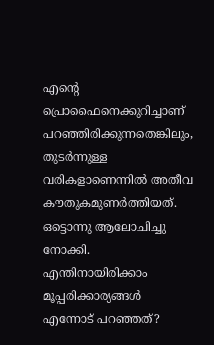എന്റെ പ്രൊഫൈനെക്കുറിച്ചാണ് പറഞ്ഞിരിക്കുന്നതെങ്കിലും‌, തുടര്‍‌ന്നുള്ള വരികളാണെന്നില്‍‌ അതീവ കൗതുകമുണര്‍‌ത്തിയത്‌. ഒട്ടൊന്നു ആലോചിച്ചു നോക്കി. എന്തിനായിരിക്കാം‌ മൂപ്പരിക്കാര്യങ്ങള്‍‌ എന്നോട്‌ പറഞ്ഞത്?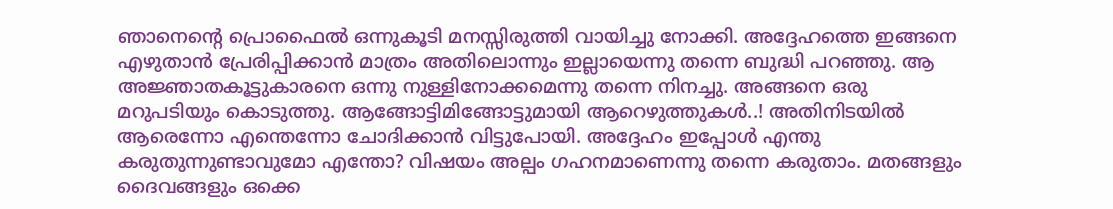ഞാനെന്റെ പ്രൊഫൈല്‍‌ ഒന്നുകൂടി മനസ്സിരുത്തി വായിച്ചു നോക്കി. അദ്ദേഹത്തെ ഇങ്ങനെ എഴുതാന്‍‌ പ്രേരിപ്പിക്കാന്‍‌ മാത്രം‌ അതിലൊന്നും‌ ഇല്ലായെന്നു തന്നെ ബുദ്ധി പറഞ്ഞു. ആ അജ്ഞാതകൂട്ടുകാരനെ ഒന്നു നുള്ളിനോക്കമെന്നു തന്നെ നിനച്ചു. അങ്ങനെ ഒരു മറുപടിയും‌ കൊടുത്തു. ആങ്ങോട്ടിമിങ്ങോട്ടുമായി ആറെഴുത്തുകള്‍‌..! അതിനിടയില്‍‌ ആരെന്നോ എന്തെന്നോ ചോദിക്കാന്‍‌ വിട്ടുപോയി. അദ്ദേഹം‌ ഇപ്പോള്‍‌ എന്തു കരുതുന്നുണ്ടാവുമോ എന്തോ? വിഷയം‌ അല്പം‌ ഗഹനമാണെന്നു തന്നെ കരുതാം‌. മതങ്ങളും‌ ദൈവങ്ങളും ഒക്കെ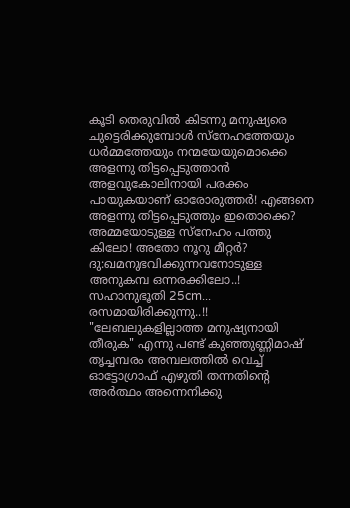കൂടി തെരുവില്‍‌ കിടന്നു മനുഷ്യരെ ചുട്ടെരിക്കുമ്പോള്‍‌ സ്നേഹത്തേയും‌ ധര്‍മ്മത്തേയും നന്മയേയുമൊക്കെ അളന്നു തിട്ടപ്പെടുത്താന്‍‌ അളവുകോലിനായി പരക്കം‌ പായുകയാണ് ഓരോരുത്തര്‍‌! എങ്ങനെ അളന്നു തിട്ടപ്പെടുത്തും‌ ഇതൊക്കെ? അമ്മയോടുള്ള സ്നേഹം‌ പത്തു കിലോ! അതോ നൂറു മീറ്റര്‍‌? ദു:ഖമനുഭവിക്കുന്നവനോടുള്ള അനുകമ്പ ഒന്നരക്കിലോ..! സഹാനുഭൂതി 25cm... രസമായിരിക്കുന്നു..!! "ലേബലുകളില്ലാത്ത മനുഷ്യനായി തീരുക" എന്നു പണ്ട്‌ കുഞ്ഞുണ്ണിമാഷ്‌ തൃച്ചമ്പരം‌ അമ്പലത്തില്‍‌ വെച്ച്‌ ഓട്ടോഗ്രാഫ്‌ എഴുതി തന്നതിന്റെ അര്‍‌ത്ഥം‌ അന്നെനിക്കു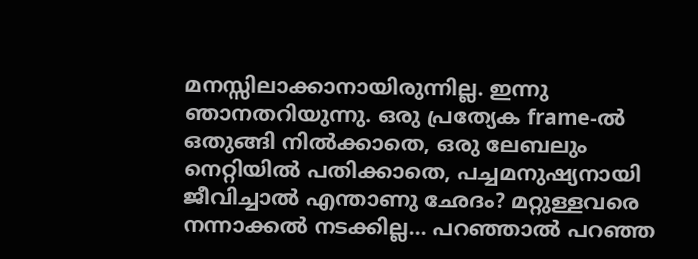മനസ്സിലാക്കാനായിരുന്നില്ല. ഇന്നു ഞാനതറിയുന്നു. ഒരു പ്രത്യേക frame-ല്‍‌ ഒതുങ്ങി നില്‍‌ക്കാതെ, ഒരു ലേബലും‌ നെറ്റിയില്‍‌ പതിക്കാതെ, പച്ചമനുഷ്യനായി ജീവിച്ചാല്‍‌ എന്താണു ഛേദം? മറ്റുള്ളവരെ നന്നാക്കല്‍‌ നടക്കില്ല... പറഞ്ഞാല്‍‌ പറഞ്ഞ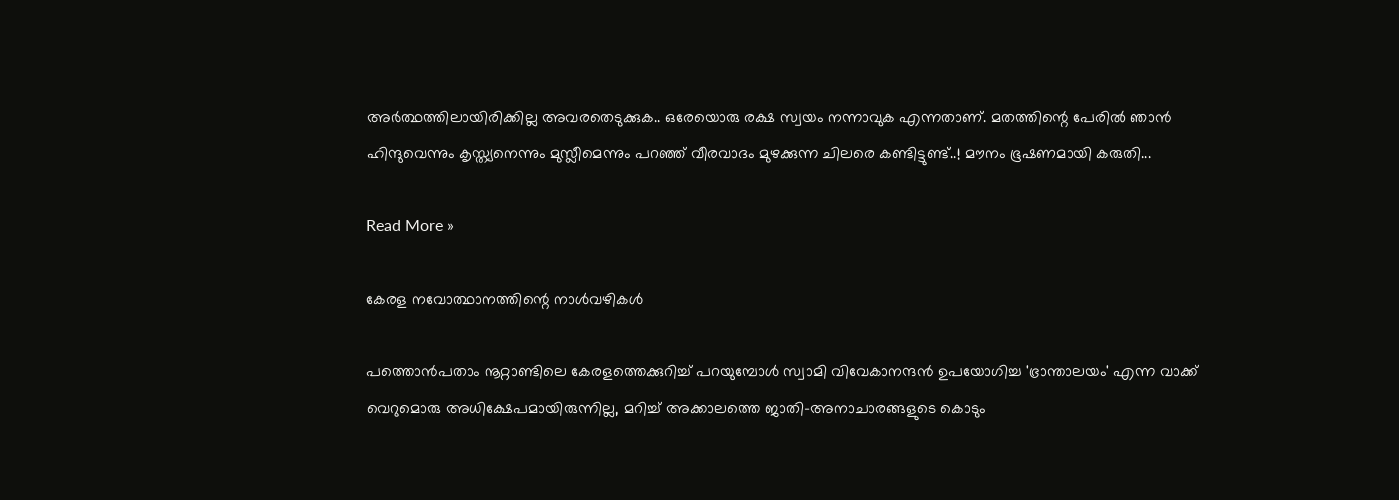അര്‍‌ത്ഥത്തിലായിരിക്കില്ല അവരതെടുക്കുക.. ഒരേയൊരു രക്ഷ സ്വയം‌ നന്നാവുക എന്നതാണ്. മതത്തിന്റെ പേരില്‍‌ ഞാന്‍‌ ഹിന്ദുവെന്നും‌ കൃസ്ത്യനെന്നും‌ മുസ്ലീമെന്നും‌ പറഞ്ഞ് വീരവാദം‌ മുഴക്കുന്ന ചിലരെ കണ്ടിട്ടുണ്ട്..! മൗനം‌ ഭൂഷണമായി കരുതി...

Read More »

കേരള നവോത്ഥാനത്തിന്റെ നാൾവഴികൾ

പത്തൊൻപതാം നൂറ്റാണ്ടിലെ കേരളത്തെക്കുറിച്ച് പറയുമ്പോൾ സ്വാമി വിവേകാനന്ദൻ ഉപയോഗിച്ച 'ഭ്രാന്താലയം' എന്ന വാക്ക് വെറുമൊരു അധിക്ഷേപമായിരുന്നില്ല, മറിച്ച് അക്കാലത്തെ ജാതി-അനാചാരങ്ങളുടെ കൊടും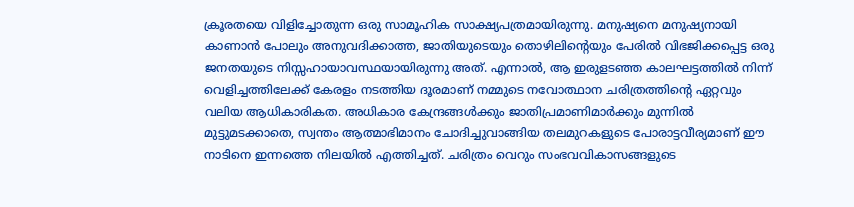ക്രൂരതയെ വിളിച്ചോതുന്ന ഒരു സാമൂഹിക സാക്ഷ്യപത്രമായിരുന്നു. മനുഷ്യനെ മനുഷ്യനായി കാണാൻ പോലും അനുവദിക്കാത്ത, ജാതിയുടെയും തൊഴിലിന്റെയും പേരിൽ വിഭജിക്കപ്പെട്ട ഒരു ജനതയുടെ നിസ്സഹായാവസ്ഥയായിരുന്നു അത്. എന്നാൽ, ആ ഇരുളടഞ്ഞ കാലഘട്ടത്തിൽ നിന്ന് വെളിച്ചത്തിലേക്ക് കേരളം നടത്തിയ ദൂരമാണ് നമ്മുടെ നവോത്ഥാന ചരിത്രത്തിന്റെ ഏറ്റവും വലിയ ആധികാരികത. അധികാര കേന്ദ്രങ്ങൾക്കും ജാതിപ്രമാണിമാർക്കും മുന്നിൽ മുട്ടുമടക്കാതെ, സ്വന്തം ആത്മാഭിമാനം ചോദിച്ചുവാങ്ങിയ തലമുറകളുടെ പോരാട്ടവീര്യമാണ് ഈ നാടിനെ ഇന്നത്തെ നിലയിൽ എത്തിച്ചത്. ചരിത്രം വെറും സംഭവവികാസങ്ങളുടെ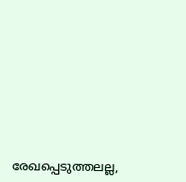രേഖപ്പെടുത്തലല്ല,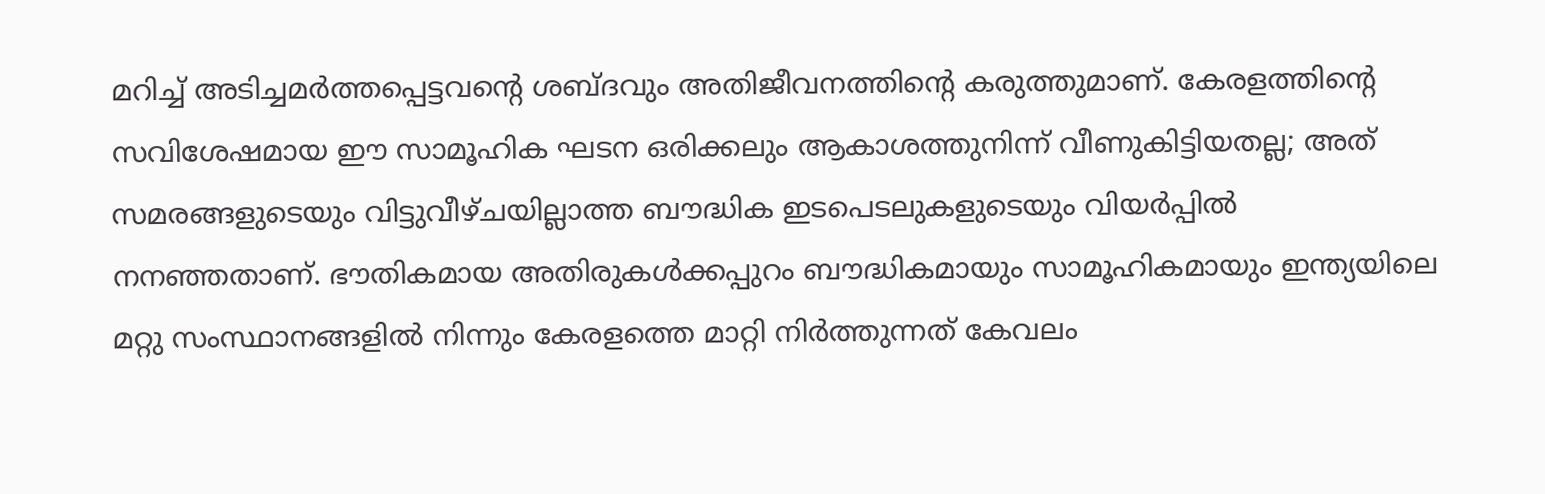മറിച്ച് അടിച്ചമർത്തപ്പെട്ടവന്റെ ശബ്ദവും അതിജീവനത്തിന്റെ കരുത്തുമാണ്. കേരളത്തിന്റെ സവിശേഷമായ ഈ സാമൂഹിക ഘടന ഒരിക്കലും ആകാശത്തുനിന്ന് വീണുകിട്ടിയതല്ല; അത് സമരങ്ങളുടെയും വിട്ടുവീഴ്ചയില്ലാത്ത ബൗദ്ധിക ഇടപെടലുകളുടെയും വിയർപ്പിൽ നനഞ്ഞതാണ്. ഭൗതികമായ അതിരുകൾക്കപ്പുറം ബൗദ്ധികമായും സാമൂഹികമായും ഇന്ത്യയിലെ മറ്റു സംസ്ഥാനങ്ങളിൽ നിന്നും കേരളത്തെ മാറ്റി നിർത്തുന്നത് കേവലം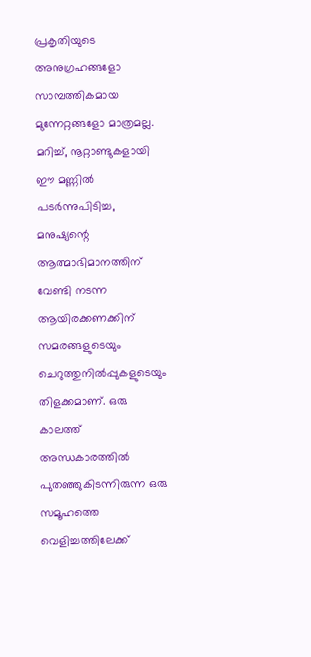പ്രകൃതിയുടെ അനുഗ്രഹങ്ങളോ സാമ്പത്തികമായ മുന്നേറ്റങ്ങളോ മാത്രമല്ല. മറിച്ച്, നൂറ്റാണ്ടുകളായി ഈ മണ്ണിൽ പടർന്നുപിടിച്ച, മനുഷ്യന്റെ ആത്മാഭിമാനത്തിന് വേണ്ടി നടന്ന ആയിരക്കണക്കിന് സമരങ്ങളുടെയും ചെറുത്തുനിൽപ്പുകളുടെയും തിളക്കമാണ്. ഒരു കാലത്ത് അന്ധകാരത്തിൽ പുതഞ്ഞുകിടന്നിരുന്ന ഒരു സമൂഹത്തെ വെളിച്ചത്തിലേക്ക്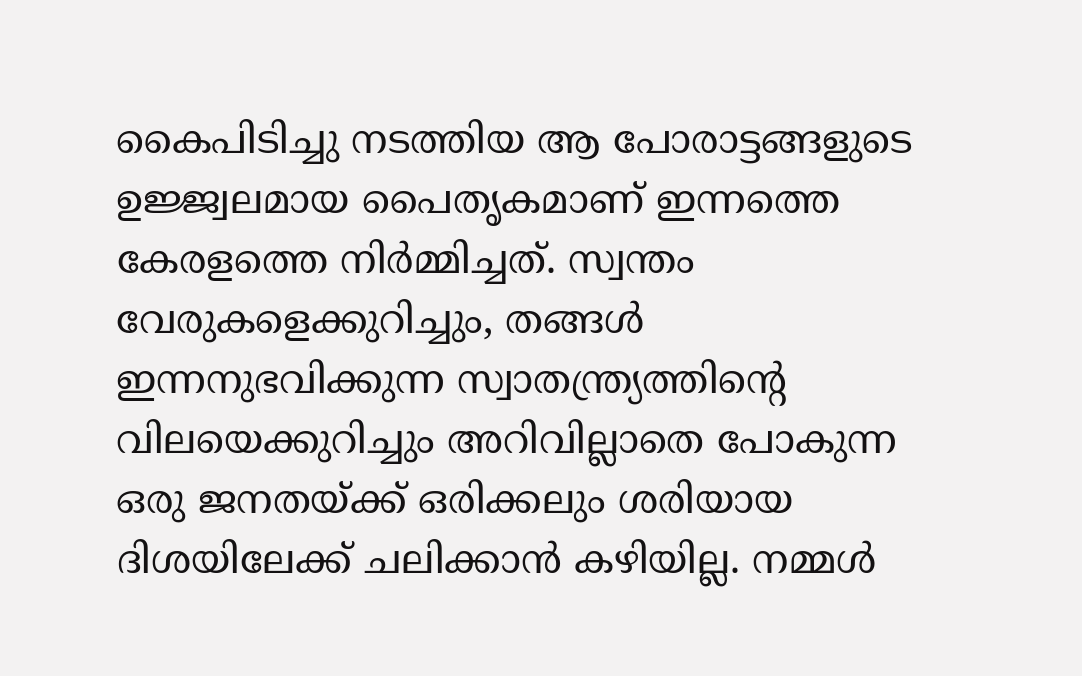കൈപിടിച്ചു നടത്തിയ ആ പോരാട്ടങ്ങളുടെ ഉജ്ജ്വലമായ പൈതൃകമാണ് ഇന്നത്തെ കേരളത്തെ നിർമ്മിച്ചത്. സ്വന്തം വേരുകളെക്കുറിച്ചും, തങ്ങൾ ഇന്നനുഭവിക്കുന്ന സ്വാതന്ത്ര്യത്തിന്റെ വിലയെക്കുറിച്ചും അറിവില്ലാതെ പോകുന്ന ഒരു ജനതയ്ക്ക് ഒരിക്കലും ശരിയായ ദിശയിലേക്ക് ചലിക്കാൻ കഴിയില്ല. നമ്മൾ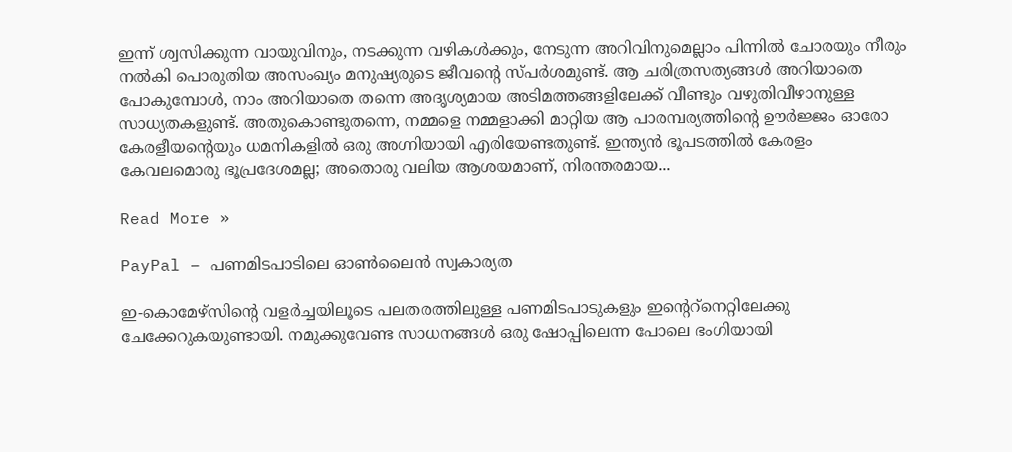ഇന്ന് ശ്വസിക്കുന്ന വായുവിനും, നടക്കുന്ന വഴികൾക്കും, നേടുന്ന അറിവിനുമെല്ലാം പിന്നിൽ ചോരയും നീരും നൽകി പൊരുതിയ അസംഖ്യം മനുഷ്യരുടെ ജീവന്റെ സ്പർശമുണ്ട്. ആ ചരിത്രസത്യങ്ങൾ അറിയാതെ പോകുമ്പോൾ, നാം അറിയാതെ തന്നെ അദൃശ്യമായ അടിമത്തങ്ങളിലേക്ക് വീണ്ടും വഴുതിവീഴാനുള്ള സാധ്യതകളുണ്ട്. അതുകൊണ്ടുതന്നെ, നമ്മളെ നമ്മളാക്കി മാറ്റിയ ആ പാരമ്പര്യത്തിന്റെ ഊർജ്ജം ഓരോ കേരളീയന്റെയും ധമനികളിൽ ഒരു അഗ്നിയായി എരിയേണ്ടതുണ്ട്. ഇന്ത്യൻ ഭൂപടത്തിൽ കേരളം കേവലമൊരു ഭൂപ്രദേശമല്ല; അതൊരു വലിയ ആശയമാണ്, നിരന്തരമായ...

Read More »

PayPal – പണമിടപാടിലെ ഓണ്‍‌ലൈന്‍‌ സ്വകാര്യത

ഇ-കൊമേഴ്‌സിന്റെ വളര്‍‌ച്ചയിലൂടെ പലതരത്തിലുള്ള പണമിടപാടുകളും‌ ഇന്റെറ്‌നെറ്റിലേക്കു ചേക്കേറുകയുണ്ടായി. നമുക്കുവേണ്ട സാധനങ്ങള്‍‌ ഒരു ഷോപ്പിലെന്ന പോലെ ഭം‌ഗിയായി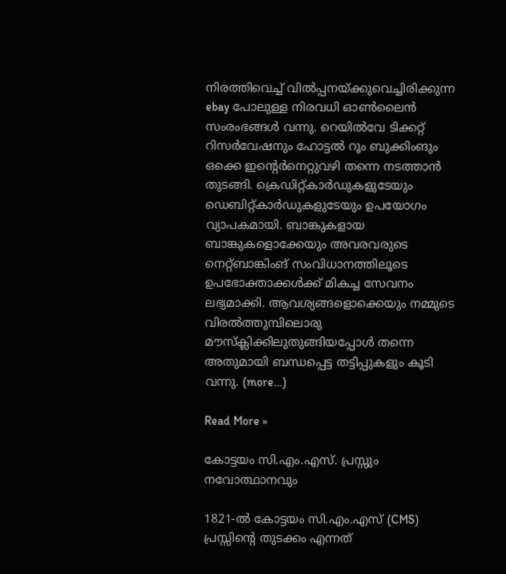നിരത്തിവെച്ച്‌ വില്‍‌പ്പനയ്‌ക്കുവെച്ചിരിക്കുന്ന ebay പോലുള്ള നിരവധി ഓണ്‍‌ലൈന്‍‌ സം‌രം‌ഭങ്ങള്‍‌ വന്നു. റെയില്‍‌വേ ടിക്കറ്റ്‌ റിസര്‍‌വേഷനും‌ ഹോട്ടല്‍‌ റൂം‌ ബുക്കിം‌ങും‌ ഒക്കെ ഇന്റെര്‍‌നെറ്റുവഴി തന്നെ നടത്താന്‍‌ തുടങ്ങി. ക്രെഡിറ്റ്‌കാര്‍‌ഡുകളുടേയും‌ ഡെബിറ്റ്‌കാര്‍‌ഡുകളുടേയും‌ ഉപയോഗം‌ വ്യാപകമായി. ബാങ്കുകളായ ബാങ്കുകളൊക്കേയും‌ അവരവരുടെ നെറ്റ്‌ബാങ്കിം‌ങ്‌ സം‌വിധാനത്തിലൂടെ ഉപഭോക്താക്കള്‍‌ക്ക്‌ മികച്ച സേവനം‌ ലഭ്യമാക്കി. ആവശ്യങ്ങളൊക്കെയും‌ നമ്മുടെ വിരല്‍‌ത്തുമ്പിലൊരു മൗസ്‌ക്ലിക്കിലുതുങ്ങിയപ്പോള്‍‌ തന്നെ അതുമായി ബന്ധപ്പെട്ട തട്ടിപ്പുകളും‌ കൂടി വന്നു. (more…)

Read More »

കോട്ടയം സി.എം.എസ്. പ്രസ്സും നവോത്ഥാനവും

1821-ൽ കോട്ടയം സി.എം.എസ് (CMS) പ്രസ്സിന്റെ തുടക്കം എന്നത്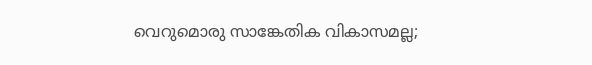വെറുമൊരു സാങ്കേതിക വികാസമല്ല;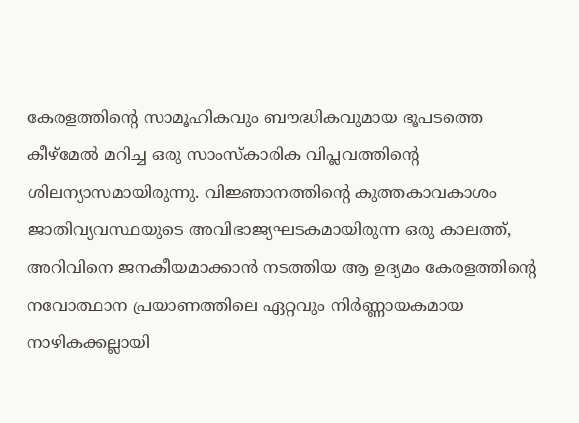കേരളത്തിന്റെ സാമൂഹികവും ബൗദ്ധികവുമായ ഭൂപടത്തെ കീഴ്മേൽ മറിച്ച ഒരു സാംസ്കാരിക വിപ്ലവത്തിന്റെ ശിലന്യാസമായിരുന്നു. വിജ്ഞാനത്തിന്റെ കുത്തകാവകാശം ജാതിവ്യവസ്ഥയുടെ അവിഭാജ്യഘടകമായിരുന്ന ഒരു കാലത്ത്, അറിവിനെ ജനകീയമാക്കാൻ നടത്തിയ ആ ഉദ്യമം കേരളത്തിന്റെ നവോത്ഥാന പ്രയാണത്തിലെ ഏറ്റവും നിർണ്ണായകമായ നാഴികക്കല്ലായി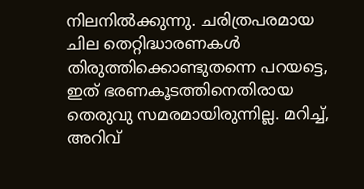നിലനിൽക്കുന്നു. ചരിത്രപരമായ ചില തെറ്റിദ്ധാരണകൾ തിരുത്തിക്കൊണ്ടുതന്നെ പറയട്ടെ, ഇത് ഭരണകൂടത്തിനെതിരായ തെരുവു സമരമായിരുന്നില്ല. മറിച്ച്, അറിവ്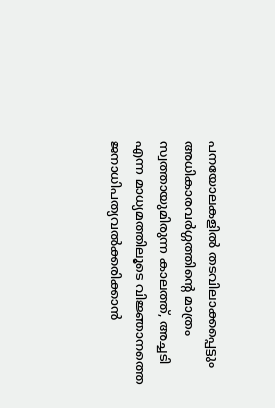പനയോലകളിൽ തടവിലാക്കപ്പെട്ടും അധികാരവർഗ്ഗത്തിന്റെ മാത്രം സ്വത്തായുമിരുന്ന കാലത്ത്, അച്ചടി എന്ന മാധ്യമത്തിലൂടെ വിജ്ഞാനത്തെ ജനാധിപത്യവൽക്കരിക്കാൻ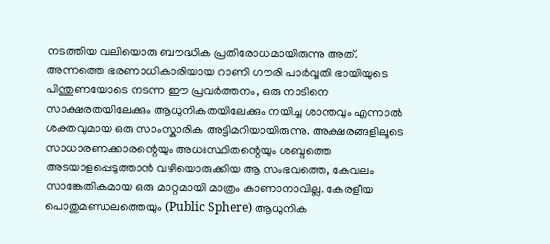നടത്തിയ വലിയൊരു ബൗദ്ധിക പ്രതിരോധമായിരുന്നു അത്. അന്നത്തെ ഭരണാധികാരിയായ റാണി ഗൗരി പാർവ്വതി ഭായിയുടെ പിന്തുണയോടെ നടന്ന ഈ പ്രവർത്തനം, ഒരു നാടിനെ സാക്ഷരതയിലേക്കും ആധുനികതയിലേക്കും നയിച്ച ശാന്തവും എന്നാൽ ശക്തവുമായ ഒരു സാംസ്കാരിക അട്ടിമറിയായിരുന്നു. അക്ഷരങ്ങളിലൂടെ സാധാരണക്കാരന്റെയും അധഃസ്ഥിതന്റെയും ശബ്ദത്തെ അടയാളപ്പെടുത്താൻ വഴിയൊരുക്കിയ ആ സംഭവത്തെ, കേവലം സാങ്കേതികമായ ഒരു മാറ്റമായി മാത്രം കാണാനാവില്ല. കേരളീയ പൊതുമണ്ഡലത്തെയും (Public Sphere) ആധുനിക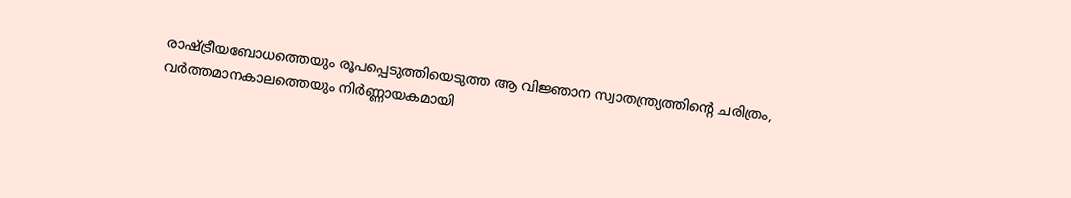രാഷ്ട്രീയബോധത്തെയും രൂപപ്പെടുത്തിയെടുത്ത ആ വിജ്ഞാന സ്വാതന്ത്ര്യത്തിന്റെ ചരിത്രം, വർത്തമാനകാലത്തെയും നിർണ്ണായകമായി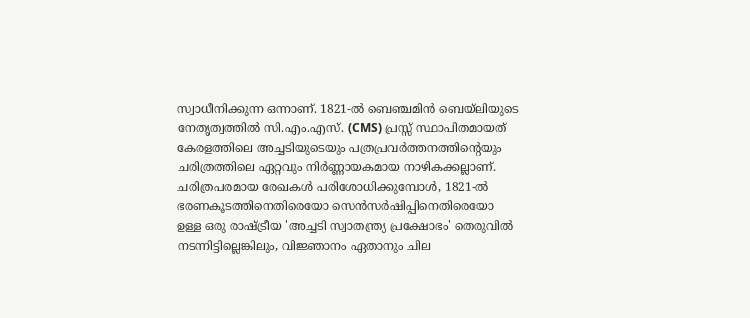സ്വാധീനിക്കുന്ന ഒന്നാണ്. 1821-ൽ ബെഞ്ചമിൻ ബെയ്‌ലിയുടെ നേതൃത്വത്തിൽ സി.എം.എസ്. (CMS) പ്രസ്സ് സ്ഥാപിതമായത് കേരളത്തിലെ അച്ചടിയുടെയും പത്രപ്രവർത്തനത്തിന്റെയും ചരിത്രത്തിലെ ഏറ്റവും നിർണ്ണായകമായ നാഴികക്കല്ലാണ്. ചരിത്രപരമായ രേഖകൾ പരിശോധിക്കുമ്പോൾ, 1821-ൽ ഭരണകൂടത്തിനെതിരെയോ സെൻസർഷിപ്പിനെതിരെയോ ഉള്ള ഒരു രാഷ്ട്രീയ 'അച്ചടി സ്വാതന്ത്ര്യ പ്രക്ഷോഭം' തെരുവിൽ നടന്നിട്ടില്ലെങ്കിലും, വിജ്ഞാനം ഏതാനും ചില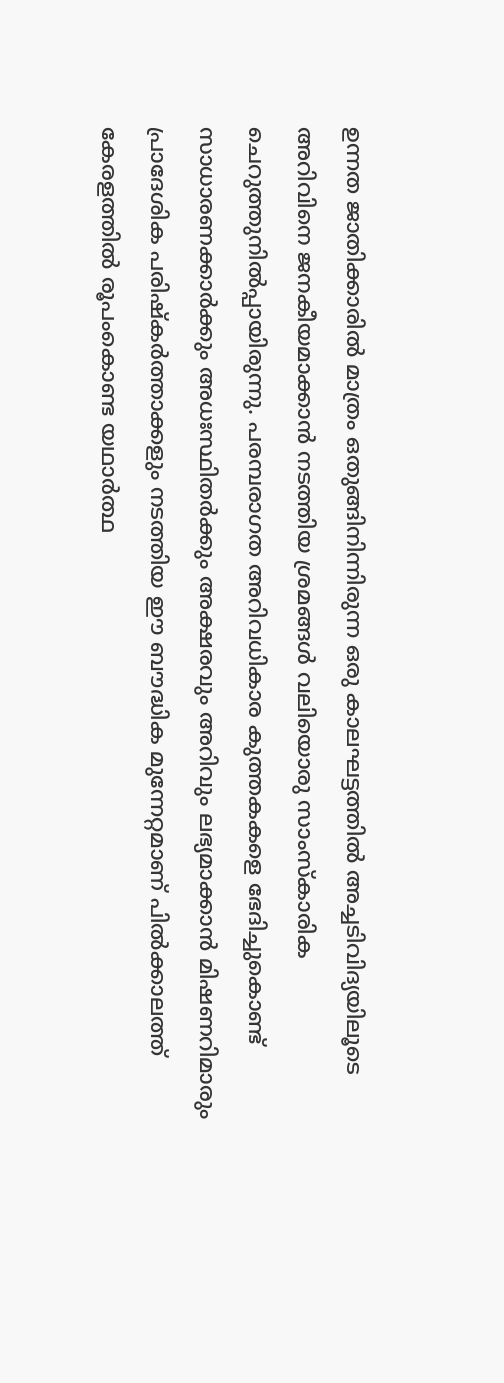ഉന്നത ജാതിക്കാരിൽ മാത്രം ഒതുങ്ങിനിന്നിരുന്ന ഒരു കാലഘട്ടത്തിൽ അച്ചടിവിദ്യയിലൂടെ അറിവിനെ ജനകീയമാക്കാൻ നടത്തിയ ശ്രമങ്ങൾ വലിയൊരു സാംസ്കാരിക ചെറുത്തുനിൽപ്പായിരുന്നു. പരമ്പരാഗത അറിവധികാര കുത്തകകളെ ഭേദിച്ചുകൊണ്ട് സാധാരണക്കാർക്കും അധഃസ്ഥിതർക്കും അക്ഷരവും അറിവും ലഭ്യമാക്കാൻ മിഷണറിമാരും പ്രാദേശിക പരിഷ്കർത്താക്കളും നടത്തിയ ഈ ബൗദ്ധിക മുന്നേറ്റമാണ് പിൽക്കാലത്ത് കേരളത്തിൽ രൂപംകൊണ്ട യഥാർത്ഥ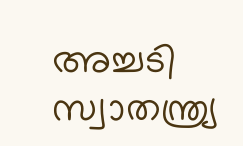അച്ചടി സ്വാതന്ത്ര്യ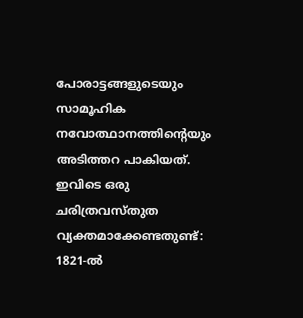പോരാട്ടങ്ങളുടെയും സാമൂഹിക നവോത്ഥാനത്തിന്റെയും അടിത്തറ പാകിയത്. ഇവിടെ ഒരു ചരിത്രവസ്തുത വ്യക്തമാക്കേണ്ടതുണ്ട്: 1821-ൽ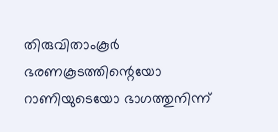തിരുവിതാംകൂർ ഭരണകൂടത്തിന്റെയോ റാണിയുടെയോ ഭാഗത്തുനിന്ന്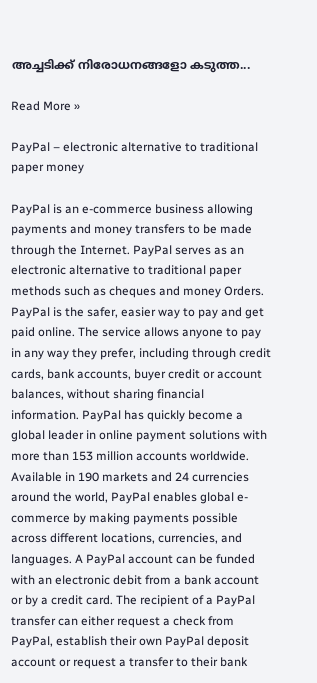അച്ചടിക്ക് നിരോധനങ്ങളോ കടുത്ത...

Read More »

PayPal – electronic alternative to traditional paper money

PayPal is an e-commerce business allowing payments and money transfers to be made through the Internet. PayPal serves as an electronic alternative to traditional paper methods such as cheques and money Orders. PayPal is the safer, easier way to pay and get paid online. The service allows anyone to pay in any way they prefer, including through credit cards, bank accounts, buyer credit or account balances, without sharing financial information. PayPal has quickly become a global leader in online payment solutions with more than 153 million accounts worldwide. Available in 190 markets and 24 currencies around the world, PayPal enables global e-commerce by making payments possible across different locations, currencies, and languages. A PayPal account can be funded with an electronic debit from a bank account or by a credit card. The recipient of a PayPal transfer can either request a check from PayPal, establish their own PayPal deposit account or request a transfer to their bank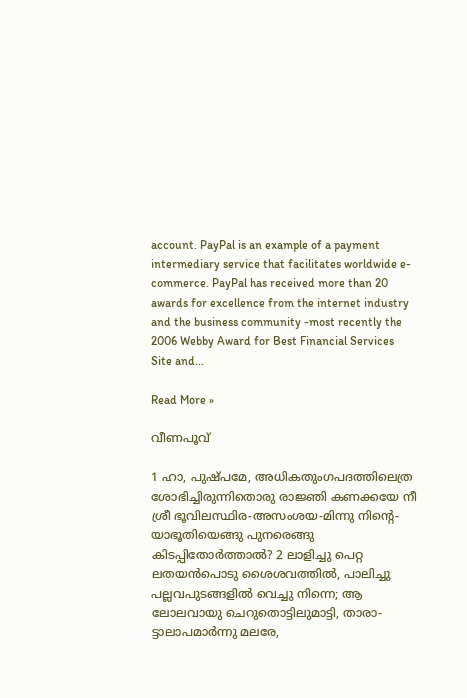account. PayPal is an example of a payment intermediary service that facilitates worldwide e-commerce. PayPal has received more than 20 awards for excellence from the internet industry and the business community -most recently the 2006 Webby Award for Best Financial Services Site and...

Read More »

വീണപൂവ്‌

1 ഹാ, പുഷ്പമേ, അധികതുംഗപദത്തിലെത്ര ശോഭിച്ചിരുന്നിതൊരു രാജ്ഞി കണക്കയേ നീ ശ്രീ ഭൂവിലസ്ഥിര-അസംശയ-മിന്നു നിന്റെ- യാഭൂതിയെങ്ങു പുനരെങ്ങു കിടപ്പിതോര്‍ത്താല്‍? 2 ലാളിച്ചു പെറ്റ ലതയന്‍പൊടു ശൈശവത്തില്‍, പാലിച്ചു പല്ലവപുടങ്ങളില്‍ വെച്ചു നിന്നെ; ആ ലോലവായു ചെറുതൊട്ടിലുമാട്ടി, താരാ- ട്ടാലാപമാര്‍ന്നു മലരേ,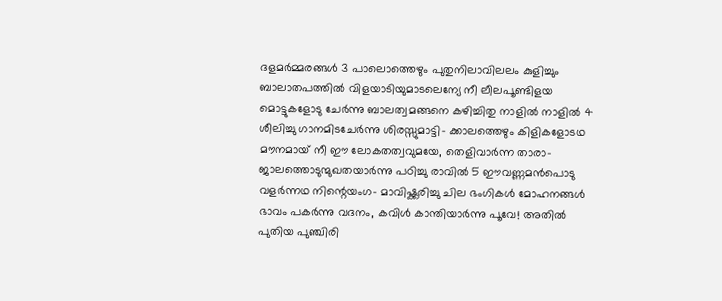ദളമര്‍മ്മരങ്ങള്‍ 3 പാലൊത്തെഴും പുതുനിലാവിലലം കുളിച്ചും ബാലാതപത്തില്‍ വിളയാടിയുമാടലെന്യേ നീ ലീലപൂണ്ടിളയ മൊട്ടുകളോടു ചേര്‍ന്നു ബാലത്വമങ്ങനെ കഴിച്ചിതു നാളില്‍ നാളില്‍ 4 ശീലിച്ചു ഗാനമിടചേര്‍ന്നു ശിരസ്സുമാട്ടി- ക്കാലത്തെഴും കിളികളോടഥ മൗനമായ്‌ നീ ഈ ലോകതത്വവുമയേ, തെളിവാര്‍ന്ന താരാ- ജാലത്തൊടുന്മുഖതയാര്‍ന്നു പഠിച്ചു രാവില്‍ 5 ഈവണ്ണമന്‍പൊടു വളര്‍ന്നഥ നിന്റെയംഗ- മാവിഷ്ക്കരിച്ചു ചില ഭംഗികള്‍ മോഹനങ്ങള്‍ ഭാവം പകര്‍ന്നു വദനം, കവിള്‍ കാന്തിയാര്‍ന്നു പൂവേ! അതില്‍ പുതിയ പുഞ്ചിരി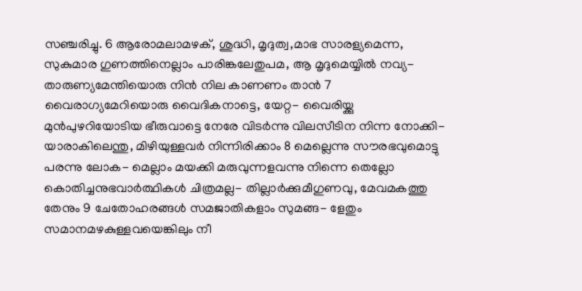സഞ്ചരിച്ചു. 6 ആരോമലാമഴക്‌, ശുദ്ധി, മൃദുത്വ,മാഭ സാരള്യമെന്ന, സുകുമാര ഗുണത്തിനെല്ലാം പാരിങ്കലേതുപമ, ആ മൃദുമെയ്യില്‍ നവ്യ- താരുണ്യമേന്തിയൊരു നിന്‍ നില കാണണം താന്‍ 7 വൈരാഗ്യമേറിയൊരു വൈദികനാട്ടെ, യേറ്റ- വൈരിയ്ക്കു മുന്‍പുഴറിയോടിയ ഭീരുവാട്ടെ നേരേ വിടര്‍ന്നു വിലസീടിന നിന്ന നോക്കി- യാരാകിലെന്തു, മിഴിയുള്ളവര്‍ നിന്നിരിക്കാം 8 മെല്ലെന്നു സൗരഭവുമൊട്ടു പരന്നു ലോക- മെല്ലാം മയക്കി മരുവുന്നളവന്നു നിന്നെ തെല്ലോ കൊതിച്ചനുഭവാര്‍ത്ഥികള്‍ ചിത്രമല്ല- തില്ലാര്‍ക്കുമീഗുണവു, മേവമകത്തു തേനും 9 ചേതോഹരങ്ങള്‍ സമജാതികളാം സുമങ്ങ- ളേതും സമാനമഴകുള്ളവയെങ്കിലും നീ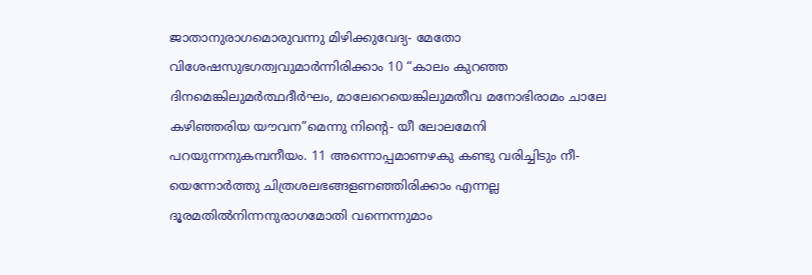ജാതാനുരാഗമൊരുവന്നു മിഴിക്കുവേദ്യ- മേതോ വിശേഷസുഭഗത്വവുമാര്‍ന്നിരിക്കാം 10 “കാലം കുറഞ്ഞ ദിനമെങ്കിലുമര്‍ത്ഥദീര്‍ഘം, മാലേറെയെങ്കിലുമതീവ മനോഭിരാമം ചാലേ കഴിഞ്ഞരിയ യൗവന”മെന്നു നിന്റെ- യീ ലോലമേനി പറയുന്നനുകമ്പനീയം. 11 അന്നൊപ്പമാണഴകു കണ്ടു വരിച്ചിടും നീ- യെന്നോര്‍ത്തു ചിത്രശലഭങ്ങളണഞ്ഞിരിക്കാം എന്നല്ല ദൂരമതില്‍നിന്നനുരാഗമോതി വന്നെന്നുമാം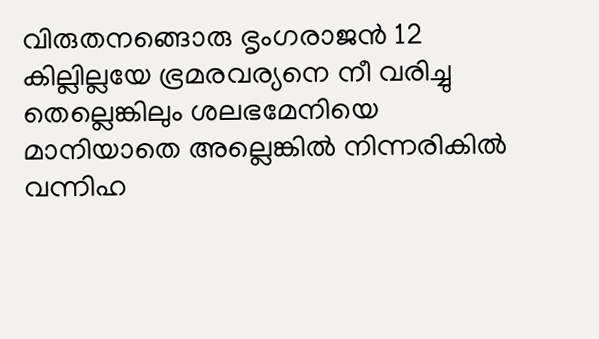വിരുതനങ്ങൊരു ഭൃംഗരാജന്‍ 12 കില്ലില്ലയേ ഭ്രമരവര്യനെ നീ വരിച്ചു തെല്ലെങ്കിലും ശലഭമേനിയെ മാനിയാതെ അല്ലെങ്കില്‍ നിന്നരികില്‍ വന്നിഹ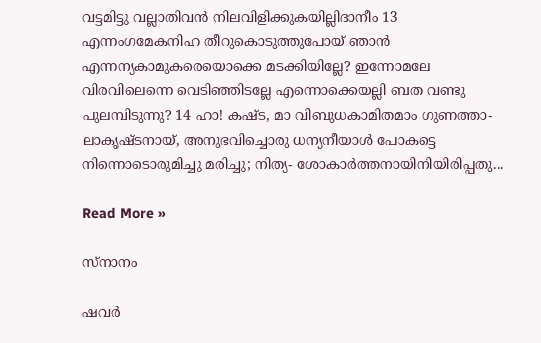വട്ടമിട്ടു വല്ലാതിവന്‍ നിലവിളിക്കുകയില്ലിദാനീം 13 എന്നംഗമേകനിഹ തീറുകൊടുത്തുപോയ്‌ ഞാന്‍ എന്നന്യകാമുകരെയൊക്കെ മടക്കിയില്ലേ? ഇന്നോമലേ വിരവിലെന്നെ വെടിഞ്ഞിടല്ലേ എന്നൊക്കെയല്ലി ബത വണ്ടു പുലമ്പിടുന്നു? 14 ഹാ! കഷ്ട, മാ വിബുധകാമിതമാം ഗുണത്താ- ലാകൃഷ്ടനായ്‌, അനുഭവിച്ചൊരു ധന്യനീയാള്‍ പോകട്ടെ നിന്നൊടൊരുമിച്ചു മരിച്ചു; നിത്യ- ശോകാര്‍ത്തനായിനിയിരിപ്പതു...

Read More »

സ്‌നാനം

ഷവര്‍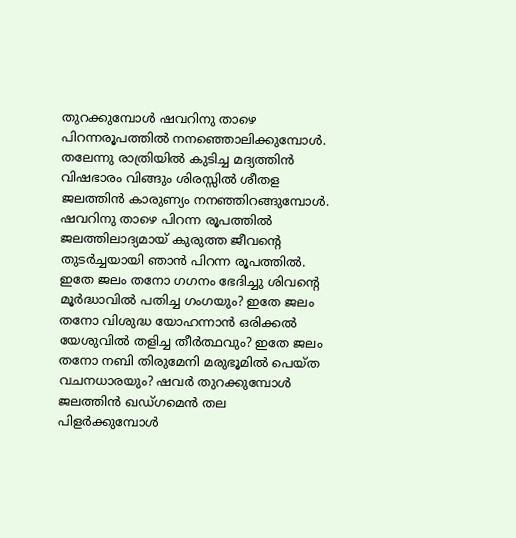തുറക്കുമ്പോൾ ഷവറിനു താഴെ പിറന്നരൂപത്തിൽ നനഞ്ഞൊലിക്കുമ്പോൾ. തലേന്നു രാത്രിയിൽ കുടിച്ച മദ്യത്തിന്‍ വിഷഭാരം വിങ്ങും ശിരസ്സില്‍ ശീതള ജലത്തിന്‍ കാരുണ്യം നനഞ്ഞിറങ്ങുമ്പോൾ. ഷവറിനു താഴെ പിറന്ന രൂപത്തിൽ ജലത്തിലാദ്യമായ്‌ കുരുത്ത ജീവന്റെ തുടര്‍ച്ചയായി ഞാന്‍ പിറന്ന രൂപത്തിൽ. ഇതേ ജലം തനോ ഗഗനം ഭേദിച്ചു ശിവന്റെ മൂര്‍ദ്ധാവിൽ പതിച്ച ഗംഗയും? ഇതേ ജലം തനോ വിശുദ്ധ യോഹന്നാന്‍ ഒരിക്കല്‍ യേശുവിൽ തളിച്ച തീര്‍ത്ഥവും? ഇതേ ജലം തനോ നബി തിരുമേനി മരുഭൂമില്‍ പെയ്ത വചനധാരയും? ഷവര്‍ തുറക്കുമ്പോൾ ജലത്തിന്‍ ഖഡ്‌ഗമെന്‍ തല പിളര്‍ക്കുമ്പോൾ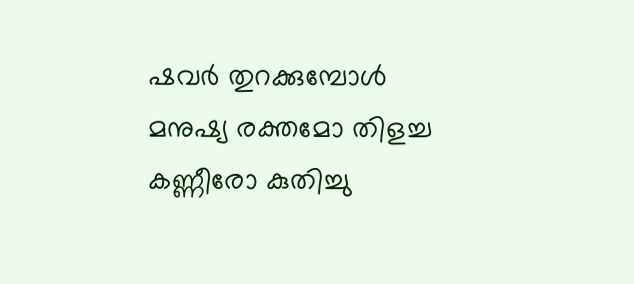ഷവര്‍ തുറക്കുമ്പോൾ മനുഷ്യ രക്തമോ തിളച്ച കണ്ണീരോ കുതിച്ചു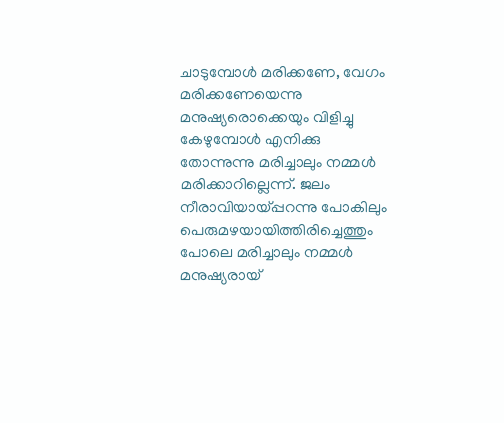ചാടുമ്പോൾ മരിക്കണേ, വേഗം മരിക്കണേയെന്നു മനുഷ്യരൊക്കെയും വിളിച്ചു കേഴുമ്പോൾ എനിക്കു തോന്നുന്നു മരിച്ചാലും നമ്മൾ മരിക്കാറില്ലെന്ന്‌. ജലം നീരാവിയായ്‌പ്പറന്നു പോകിലും പെരുമഴയായിത്തിരിച്ചെത്തും പോലെ മരിച്ചാലും നമ്മൾ മനുഷ്യരായ്‌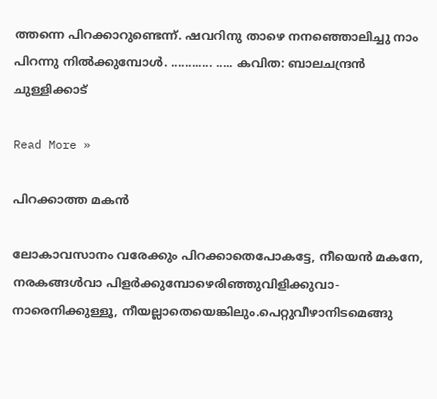ത്തന്നെ പിറക്കാറുണ്ടെന്ന്. ഷവറിനു താഴെ നനഞ്ഞൊലിച്ചു നാം പിറന്നു നില്‍ക്കുമ്പോൾ. ............ ..... കവിത: ബാലചന്ദ്രൻ ചുള്ളിക്കാട്

Read More »

പിറക്കാത്ത മകന്‍‌

ലോകാവസാനം വരേക്കും പിറക്കാതെപോകട്ടേ, നീയെന്‍ മകനേ, നരകങ്ങൾവാ പിളര്‍ക്കുമ്പോഴെരിഞ്ഞുവിളിക്കുവാ-നാരെനിക്കുള്ളൂ, നീയല്ലാതെയെങ്കിലും.പെറ്റുവീഴാനിടമെങ്ങു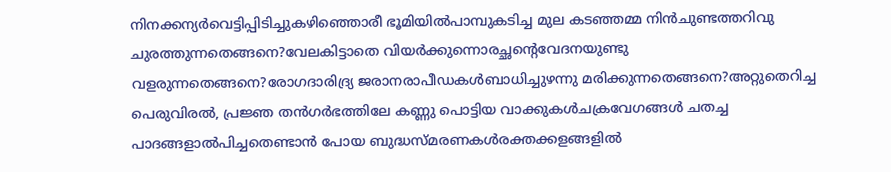നിനക്കന്യർവെട്ടിപ്പിടിച്ചുകഴിഞ്ഞൊരീ ഭൂമിയിൽപാമ്പുകടിച്ച മുല കടഞ്ഞമ്മ നിന്‍ചുണ്ടത്തറിവു ചുരത്തുന്നതെങ്ങനെ?വേലകിട്ടാതെ വിയര്‍ക്കുന്നൊരച്ഛന്റെവേദനയുണ്ടു വളരുന്നതെങ്ങനെ?രോഗദാരിദ്ര്യ ജരാനരാപീഡകൾബാധിച്ചുഴന്നു മരിക്കുന്നതെങ്ങനെ?അറ്റുതെറിച്ച പെരുവിരൽ, പ്രജ്ഞ തന്‍ഗര്‍ഭത്തിലേ കണ്ണു പൊട്ടിയ വാക്കുകൾചക്രവേഗങ്ങള്‍ ചതച്ച പാദങ്ങളാൽപിച്ചതെണ്ടാന്‍ പോയ ബുദ്ധസ്മരണകൾരക്തക്കളങ്ങളില്‍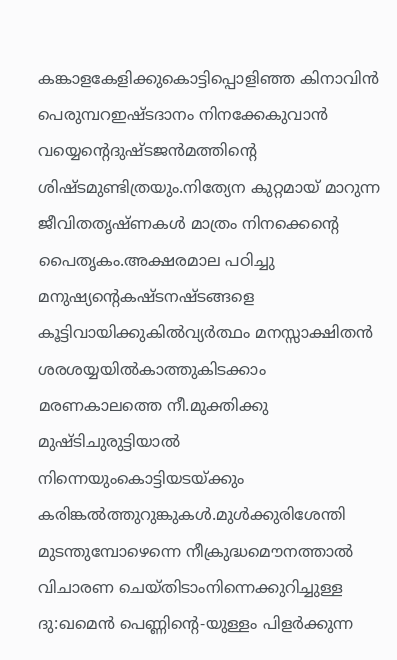കങ്കാളകേളിക്കുകൊട്ടിപ്പൊളിഞ്ഞ കിനാവിന്‍ പെരുമ്പറഇഷ്ടദാനം നിനക്കേകുവാന്‍ വയ്യെന്റെദുഷ്ടജന്‍മത്തിന്റെ ശിഷ്ടമുണ്ടിത്രയും.നിത്യേന കുറ്റമായ്‌ മാറുന്ന ജീവിതതൃഷ്ണകള്‍ മാത്രം നിനക്കെന്റെ പൈതൃകം.അക്ഷരമാല പഠിച്ചു മനുഷ്യന്റെകഷ്ടനഷ്ടങ്ങളെ കൂട്ടിവായിക്കുകിൽവ്യര്‍ത്ഥം മനസ്സാക്ഷിതന്‍ ശരശയ്യയിൽകാത്തുകിടക്കാം മരണകാലത്തെ നീ.മുക്തിക്കു മുഷ്ടിചുരുട്ടിയാല്‍ നിന്നെയുംകൊട്ടിയടയ്ക്കും കരിങ്കല്‍ത്തുറുങ്കുകൾ.മുള്‍ക്കുരിശേന്തി മുടന്തുമ്പോഴെന്നെ നീക്രുദ്ധമൌനത്താല്‍ വിചാരണ ചെയ്തിടാംനിന്നെക്കുറിച്ചുള്ള ദു:ഖമെന്‍ പെണ്ണിന്റെ-യുള്ളം പിളര്‍ക്കുന്ന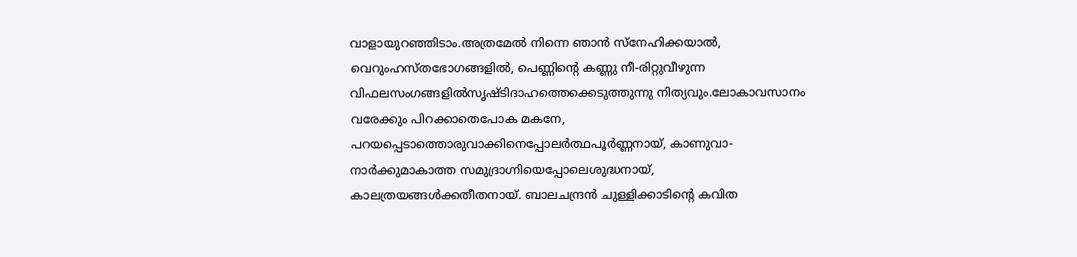വാളായുറഞ്ഞിടാം.അത്രമേല്‍ നിന്നെ ഞാന്‍ സ്‌നേഹിക്കയാൽ, വെറുംഹസ്തഭോഗങ്ങളിൽ, പെണ്ണിന്റെ കണ്ണു നീ-രിറ്റുവീഴുന്ന വിഫലസംഗങ്ങളിൽസൃഷ്ടിദാഹത്തെക്കെടുത്തുന്നു നിത്യവും.ലോകാവസാനം വരേക്കും പിറക്കാതെപോക മകനേ, പറയപ്പെടാത്തൊരുവാക്കിനെപ്പോലര്‍ത്ഥപൂര്‍ണ്ണനായ്‌, കാണുവാ-നാര്‍ക്കുമാകാത്ത സമുദ്രാഗ്നിയെപ്പോലെശുദ്ധനായ്‌, കാലത്രയങ്ങള്‍ക്കതീതനായ്‌. ബാലചന്ദ്രൻ ചുള്ളിക്കാടിന്റെ കവിത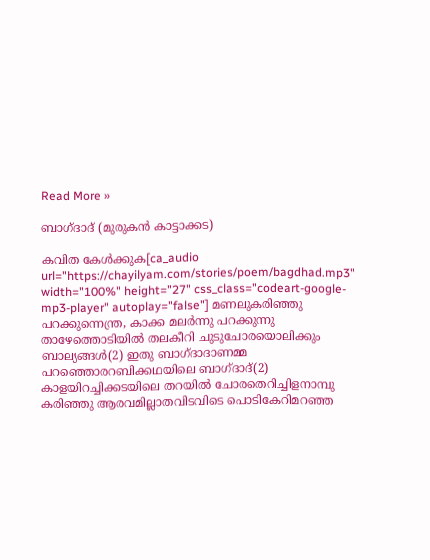Read More »

ബാഗ്ദാദ് (മുരുകന്‍‌ കാട്ടാക്കട)

കവിത കേൾക്കുക[ca_audio url="https://chayilyam.com/stories/poem/bagdhad.mp3" width="100%" height="27" css_class="codeart-google-mp3-player" autoplay="false"] മണലുകരിഞ്ഞു പറക്കുന്നെന്ത്ര, കാക്ക മലര്‍ന്നു പറക്കുന്നു താഴേത്തൊടിയില്‍ തലകീറി ചുടുചോരയൊലിക്കും ബാല്യങ്ങൾ(2) ഇതു ബാഗ്ദാദാണമ്മ പറഞ്ഞൊരറബിക്കഥയിലെ ബാഗ്ദാദ്(2) കാളയിറച്ചിക്കടയിലെ തറയില്‍ ചോരതെറിച്ചിളനാമ്പു കരിഞ്ഞു ആരവമില്ലാതവിടവിടെ പൊടികേറിമറഞ്ഞ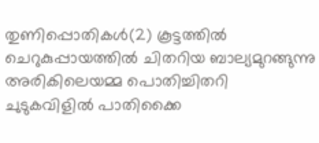തുണിപ്പൊതികൾ(2) കൂട്ടത്തില്‍ ചെറുകുപ്പായത്തില്‍ ചിതറിയ ബാല്യമുറങ്ങുന്നു അരികിലെയമ്മ പൊതിച്ചിതറി ചുടുകവിളില്‍ പാതിക്കൈ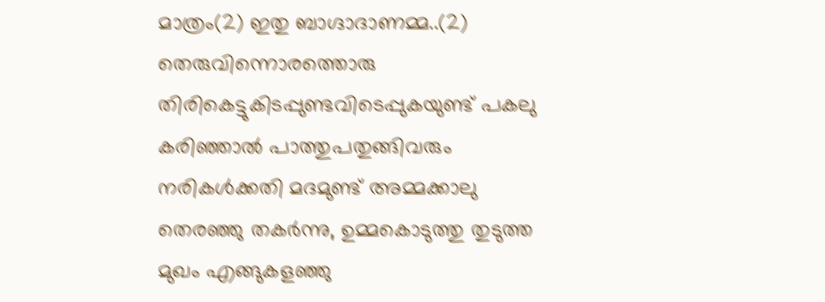മാത്രം(2) ഇതു ബാഗ്ദാദാണമ്മ..(2) തെരുവിന്നൊരത്തൊരു തിരികെട്ടുകിടപ്പുണ്ടവിടെപ്പുകയുണ്ട് പകലു കരിഞ്ഞാല്‍ പാത്തുപതുങ്ങിവരും നരികള്‍ക്കതി മദമുണ്ട് അമ്മക്കാലു തെരഞ്ഞു തകര്‍ന്നു, ഉമ്മകൊടുത്തു തുടുത്ത മുഖം എങ്ങുകളഞ്ഞു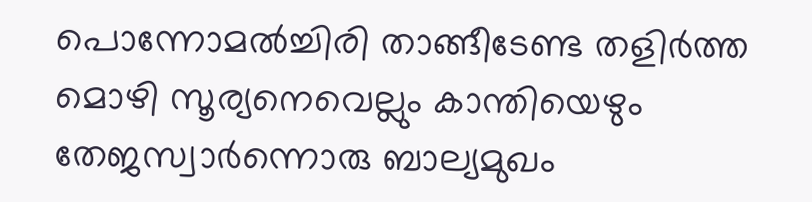പൊന്നോമല്‍ച്ചിരി താങ്ങീടേണ്ട തളിര്‍ത്ത മൊഴി സൂര്യനെവെല്ലും കാന്തിയെഴും തേജസ്വാര്‍ന്നൊരു ബാല്യമുഖം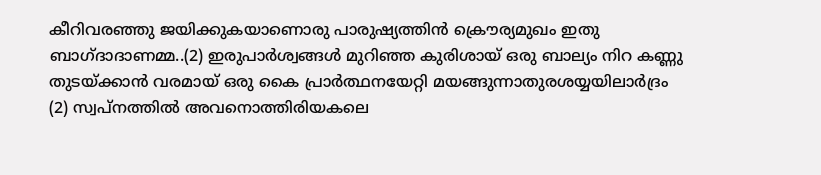കീറിവരഞ്ഞു ജയിക്കുകയാണൊരു പാരുഷ്യത്തിന്‍ ക്രൌര്യമുഖം ഇതു ബാഗ്ദാദാണമ്മ..(2) ഇരുപാര്‍ശ്വങ്ങള്‍ മുറിഞ്ഞ കുരിശായ് ഒരു ബാല്യം നിറ കണ്ണു തുടയ്ക്കാന്‍ വരമായ് ഒരു കൈ പ്രാര്‍ത്ഥനയേറ്റി മയങ്ങുന്നാതുരശയ്യയിലാര്‍ദ്രം (2) സ്വപ്നത്തില്‍ അവനൊത്തിരിയകലെ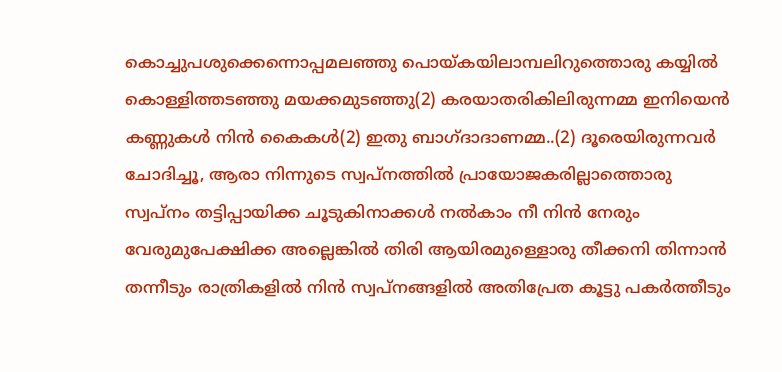കൊച്ചുപശുക്കെന്നൊപ്പമലഞ്ഞു പൊയ്കയിലാമ്പലിറുത്തൊരു കയ്യില്‍ കൊള്ളിത്തടഞ്ഞു മയക്കമുടഞ്ഞു(2) കരയാതരികിലിരുന്നമ്മ ഇനിയെന്‍ കണ്ണുകള്‍ നിന്‍ കൈകൾ(2) ഇതു ബാഗ്ദാദാണമ്മ..(2) ദൂരെയിരുന്നവര്‍ ചോദിച്ചൂ, ആരാ നിന്നുടെ സ്വപ്നത്തിൽ പ്രായോജകരില്ലാത്തൊരു സ്വപ്നം തട്ടിപ്പായിക്ക ചൂടുകിനാക്കള്‍ നല്‍കാം നീ നിന്‍ നേരും വേരുമുപേക്ഷിക്ക അല്ലെങ്കില്‍ തിരി ആയിരമുള്ളൊരു തീക്കനി‍ തിന്നാന്‍ തന്നീടും രാത്രികളില്‍ നിന്‍ സ്വപ്നങ്ങളില്‍ അതിപ്രേത കൂട്ടു പകര്‍ത്തീടും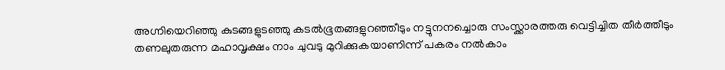അഗ്നിയെറിഞ്ഞു കുടങ്ങളുടഞ്ഞു കടല്‍ഭൂതങ്ങളുറഞ്ഞീടും നട്ടുനനച്ചൊരു സംസ്ക്കാരത്തരു വെട്ടിച്ചിത തീര്‍ത്തീടും തണലുതരുന്ന മഹാവൃക്ഷം നാം ചുവടു മുറിക്കുകയാണിന്ന് പകരം നല്‍കാം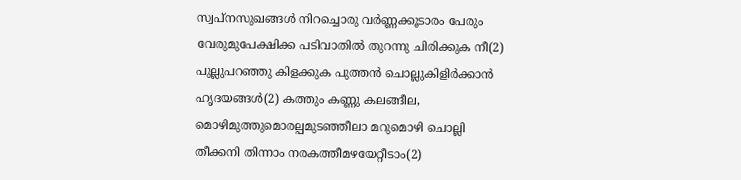സ്വപ്നസുഖങ്ങള്‍ നിറച്ചൊരു വര്‍ണ്ണക്കൂടാരം പേരും വേരുമുപേക്ഷിക്ക പടിവാതില്‍ തുറന്നു ചിരിക്കുക നീ(2) പുല്ലുപറഞ്ഞു കിളക്കുക പുത്തന്‍ ചൊല്ലുകിളിര്‍ക്കാന്‍ ഹൃദയങ്ങൾ(2) കത്തും കണ്ണു കലങ്ങീല, മൊഴിമുത്തുമൊരല്പമുടഞ്ഞീലാ മറുമൊഴി ചൊല്ലി തീക്കനി തിന്നാം നരകത്തീമഴയേറ്റീടാം(2)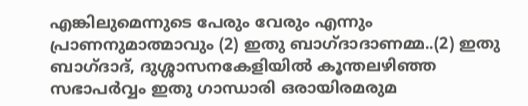എങ്കിലുമെന്നുടെ പേരും വേരും എന്നും പ്രാണനുമാത്മാവും (2) ഇതു ബാഗ്ദാദാണമ്മ..(2) ഇതു ബാഗ്ദാദ്, ദുശ്ശാസനകേളിയില്‍ കൂന്തലഴിഞ്ഞ സഭാപര്‍വ്വം ഇതു ഗാന്ധാരി ഒരായിരമരുമ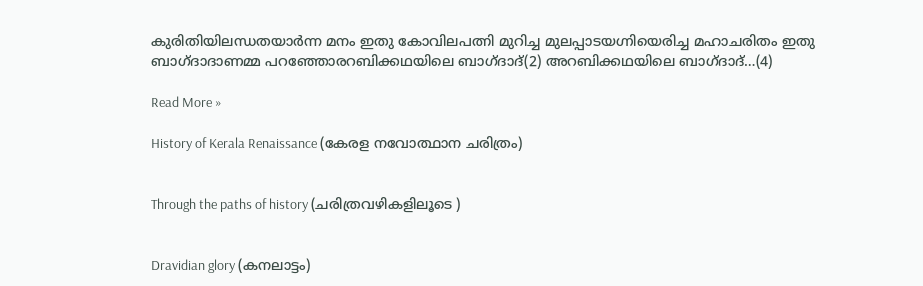കുരിതിയിലന്ധതയാര്‍ന്ന മനം ഇതു കോവിലപത്നി മുറിച്ച മുലപ്പാടയഗ്നിയെരിച്ച മഹാചരിതം ഇതു ബാഗ്ദാദാണമ്മ പറഞ്ഞോരറബിക്കഥയിലെ ബാഗ്ദാദ്(2) അറബിക്കഥയിലെ ബാഗ്ദാദ്…(4)

Read More »

History of Kerala Renaissance (കേരള നവോത്ഥാന ചരിത്രം)


Through the paths of history (ചരിത്രവഴികളിലൂടെ )


Dravidian glory (കനലാട്ടം)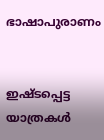ഭാഷാപുരാണം


ഇഷ്ടപ്പെട്ട യാത്രകൾ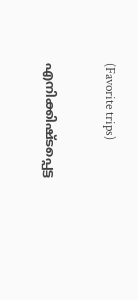(Favorite trips)


എനിക്കിഷ്ടപ്പെട്ട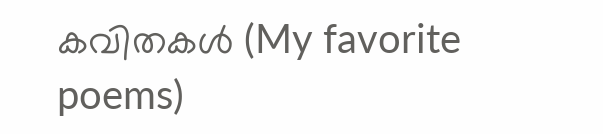കവിതകൾ (My favorite poems)